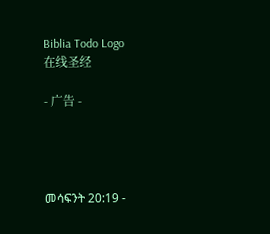Biblia Todo Logo
在线圣经

- 广告 -




መሳፍንት 20:19 -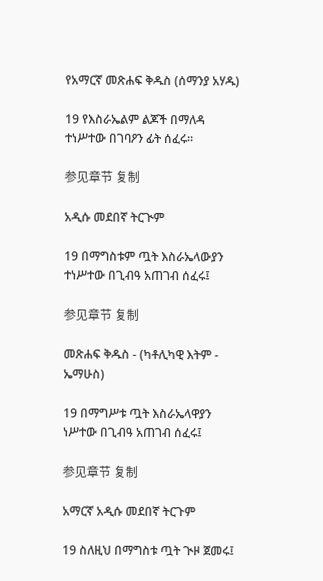የአማርኛ መጽሐፍ ቅዱስ (ሰማንያ አሃዱ)

19 የእስራኤልም ልጆች በማለዳ ተነሥተው በገባዖን ፊት ሰፈሩ።

参见章节 复制

አዲሱ መደበኛ ትርጒም

19 በማግስቱም ጧት እስራኤላውያን ተነሥተው በጊብዓ አጠገብ ሰፈሩ፤

参见章节 复制

መጽሐፍ ቅዱስ - (ካቶሊካዊ እትም - ኤማሁስ)

19 በማግሥቱ ጧት እስራኤላዋያን ነሥተው በጊብዓ አጠገብ ሰፈሩ፤

参见章节 复制

አማርኛ አዲሱ መደበኛ ትርጉም

19 ስለዚህ በማግስቱ ጧት ጒዞ ጀመሩ፤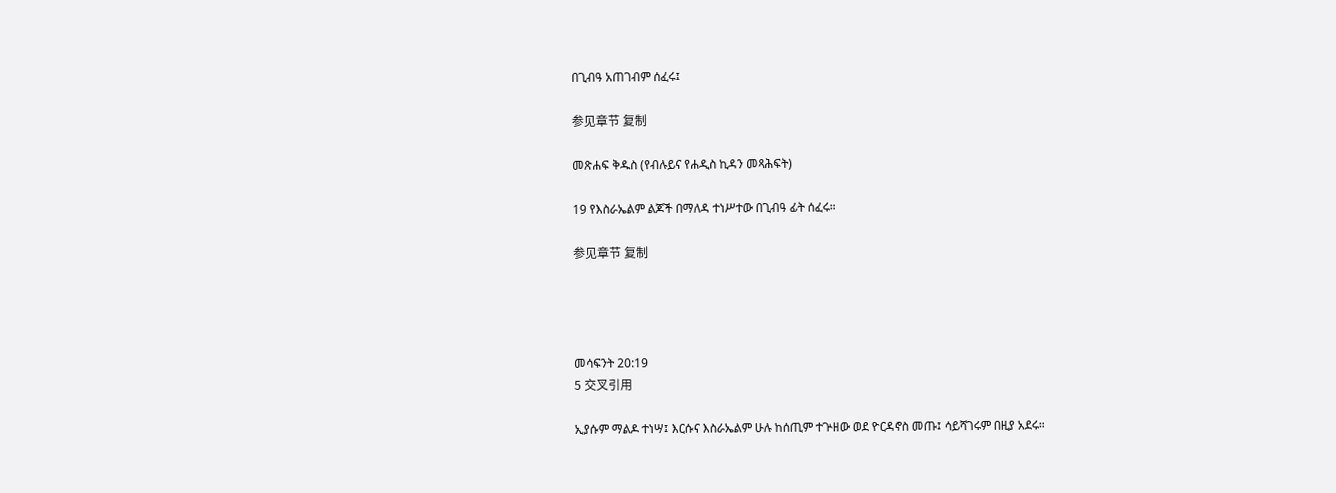በጊብዓ አጠገብም ሰፈሩ፤

参见章节 复制

መጽሐፍ ቅዱስ (የብሉይና የሐዲስ ኪዳን መጻሕፍት)

19 የእስራኤልም ልጆች በማለዳ ተነሥተው በጊብዓ ፊት ሰፈሩ።

参见章节 复制




መሳፍንት 20:19
5 交叉引用

ኢያሱም ማልዶ ተነሣ፤ እርሱና እስራኤልም ሁሉ ከሰጢም ተጕዘው ወደ ዮርዳኖስ መጡ፤ ሳይሻገሩም በዚያ አደሩ።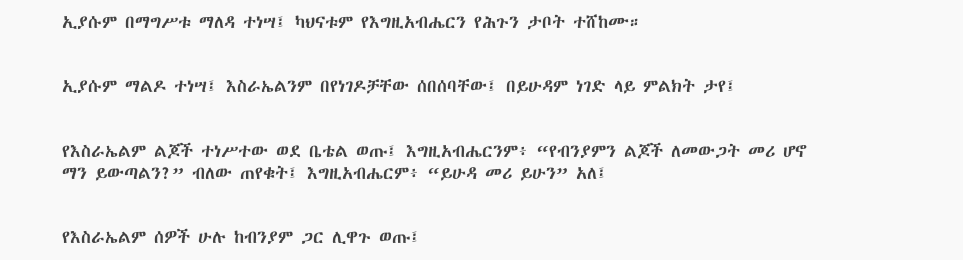ኢያሱም በማግሥቱ ማለዳ ተነሣ፤ ካህናቱም የእግዚአብሔርን የሕጉን ታቦት ተሸከሙ።


ኢያሱም ማልዶ ተነሣ፤ እስራኤልንም በየነገዶቻቸው ሰበሰባቸው፤ በይሁዳም ነገድ ላይ ምልክት ታየ፤


የእስራኤልም ልጆች ተነሥተው ወደ ቤቴል ወጡ፤ እግዚአብሔርንም፥ “የብንያምን ልጆች ለመውጋት መሪ ሆኖ ማን ይውጣልን?” ብለው ጠየቁት፤ እግዚአብሔርም፥ “ይሁዳ መሪ ይሁን” አለ፤


የእስራኤልም ሰዎች ሁሉ ከብንያም ጋር ሊዋጉ ወጡ፤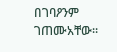በገባዖንም ገጠሙአቸው።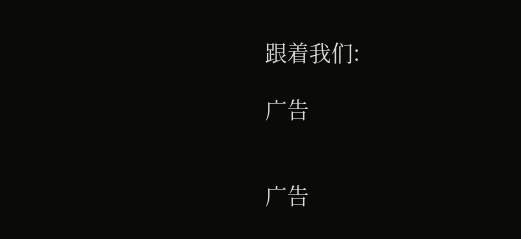跟着我们:

广告


广告